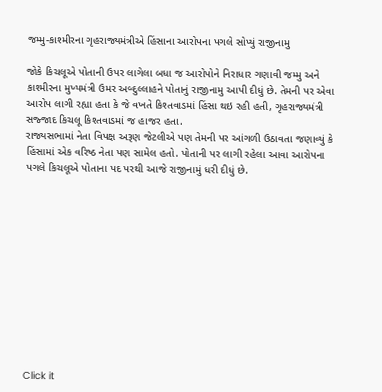જમ્મુ-કાશ્મીરના ગૃહરાજ્યમંત્રીએ હિંસાના આરોપના પગલે સોપ્યું રાજીનામુ

જોકે કિચલૂએ પોતાની ઉપર લાગેલા બધા જ આરોપોને નિરાધાર ગણાવી જમ્મુ અને કાશ્મીરના મુખ્યમંત્રી ઉમર અબ્દુલ્લાહને પોતાનું રાજીનામુ આપી દીધું છે. તેમની પર એવા આરોપ લાગી રહ્યા હતા કે જે વખતે કિશ્તવાડમાં હિંસા થઇ રહી હતી, ગૃહરાજ્યમંત્રી સજ્જાદ કિચલૂ કિશ્તવાડમાં જ હાજર હતા.
રાજ્યસભામાં નેતા વિપક્ષ અરૂણ જેટલીએ પણ તેમની પર આંગળી ઉઠાવતા જણાવ્યું કે હિંસામાં એક વરિષ્ઠ નેતા પણ સામેલ હતો. પોતાની પર લાગી રહેલા આવા આરોપના પગલે કિચલૂએ પોતાના પદ પરથી આજે રાજીનામું ધરી દીધું છે.












Click it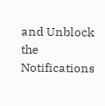and Unblock the Notifications